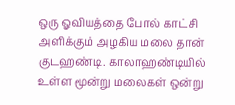ஒரு ஓவியத்தை போல் காட்சி அளிக்கும் அழகிய மலை தான் குடஹண்டி. காலாஹண்டியில் உள்ள மூன்று மலைகள் ஒன்று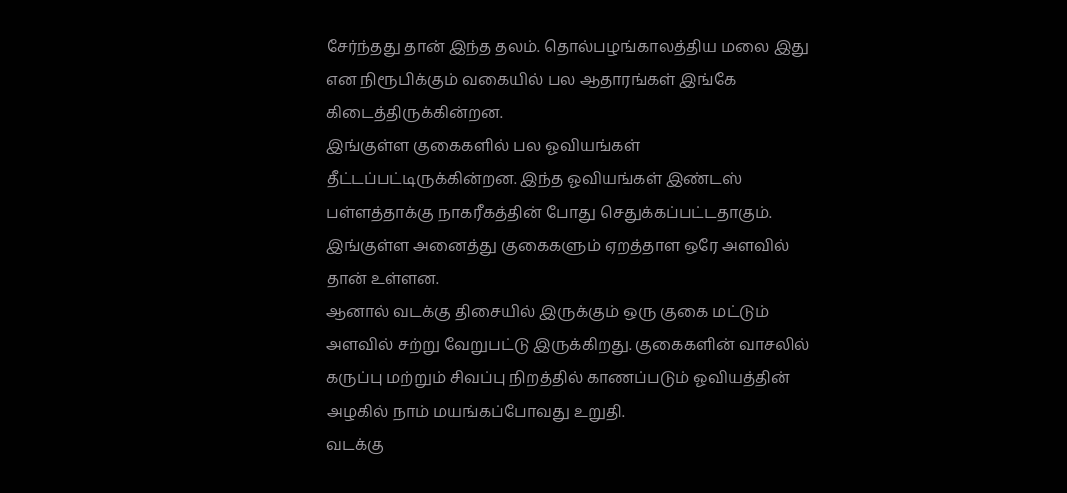சேர்ந்தது தான் இந்த தலம். தொல்பழங்காலத்திய மலை இது என நிரூபிக்கும் வகையில் பல ஆதாரங்கள் இங்கே கிடைத்திருக்கின்றன.
இங்குள்ள குகைகளில் பல ஓவியங்கள் தீட்டப்பட்டிருக்கின்றன. இந்த ஓவியங்கள் இண்டஸ் பள்ளத்தாக்கு நாகரீகத்தின் போது செதுக்கப்பட்டதாகும். இங்குள்ள அனைத்து குகைகளும் ஏறத்தாள ஒரே அளவில் தான் உள்ளன.
ஆனால் வடக்கு திசையில் இருக்கும் ஒரு குகை மட்டும் அளவில் சற்று வேறுபட்டு இருக்கிறது. குகைகளின் வாசலில் கருப்பு மற்றும் சிவப்பு நிறத்தில் காணப்படும் ஓவியத்தின் அழகில் நாம் மயங்கப்போவது உறுதி.
வடக்கு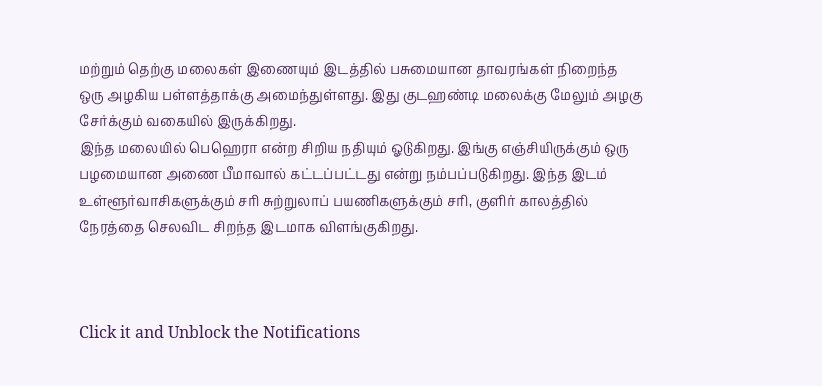மற்றும் தெற்கு மலைகள் இணையும் இடத்தில் பசுமையான தாவரங்கள் நிறைந்த ஒரு அழகிய பள்ளத்தாக்கு அமைந்துள்ளது. இது குடஹண்டி மலைக்கு மேலும் அழகு சேர்க்கும் வகையில் இருக்கிறது.
இந்த மலையில் பெஹெரா என்ற சிறிய நதியும் ஓடுகிறது. இங்கு எஞ்சியிருக்கும் ஒரு பழமையான அணை பீமாவால் கட்டப்பட்டது என்று நம்பப்படுகிறது. இந்த இடம் உள்ளூர்வாசிகளுக்கும் சரி சுற்றுலாப் பயணிகளுக்கும் சரி, குளிர் காலத்தில் நேரத்தை செலவிட சிறந்த இடமாக விளங்குகிறது.



Click it and Unblock the Notifications